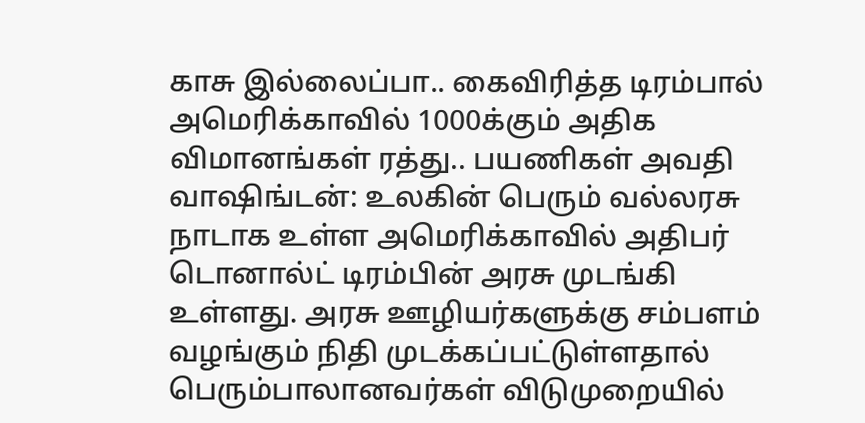காசு இல்லைப்பா.. கைவிரித்த டிரம்பால் அமெரிக்காவில் 1000க்கும் அதிக விமானங்கள் ரத்து.. பயணிகள் அவதி
வாஷிங்டன்: உலகின் பெரும் வல்லரசு நாடாக உள்ள அமெரிக்காவில் அதிபர் டொனால்ட் டிரம்பின் அரசு முடங்கி உள்ளது. அரசு ஊழியர்களுக்கு சம்பளம் வழங்கும் நிதி முடக்கப்பட்டுள்ளதால் பெரும்பாலானவர்கள் விடுமுறையில்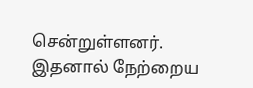சென்றுள்ளனர். இதனால் நேற்றைய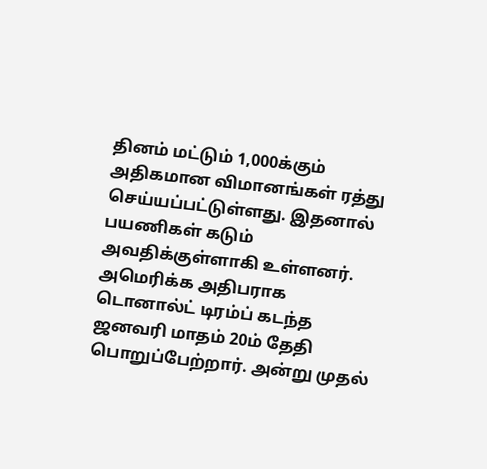தினம் மட்டும் 1,000க்கும் அதிகமான விமானங்கள் ரத்து செய்யப்பட்டுள்ளது. இதனால் பயணிகள் கடும் அவதிக்குள்ளாகி உள்ளனர்.
அமெரிக்க அதிபராக டொனால்ட் டிரம்ப் கடந்த ஜனவரி மாதம் 20ம் தேதி பொறுப்பேற்றார். அன்று முதல்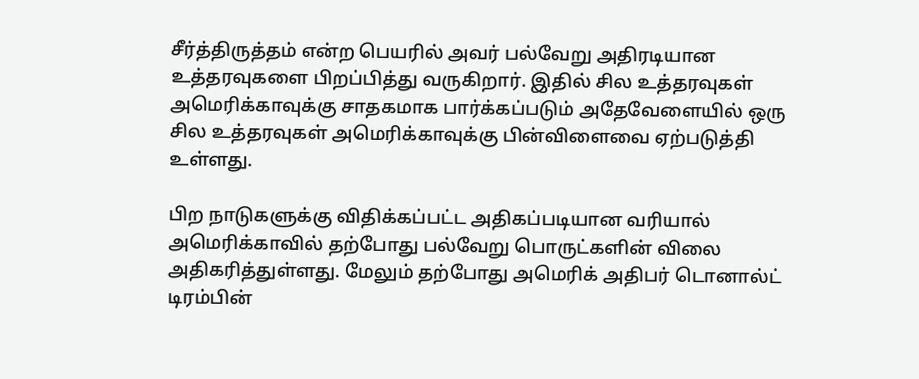சீர்த்திருத்தம் என்ற பெயரில் அவர் பல்வேறு அதிரடியான உத்தரவுகளை பிறப்பித்து வருகிறார். இதில் சில உத்தரவுகள் அமெரிக்காவுக்கு சாதகமாக பார்க்கப்படும் அதேவேளையில் ஒரு சில உத்தரவுகள் அமெரிக்காவுக்கு பின்விளைவை ஏற்படுத்தி உள்ளது.

பிற நாடுகளுக்கு விதிக்கப்பட்ட அதிகப்படியான வரியால் அமெரிக்காவில் தற்போது பல்வேறு பொருட்களின் விலை அதிகரித்துள்ளது. மேலும் தற்போது அமெரிக் அதிபர் டொனால்ட் டிரம்பின்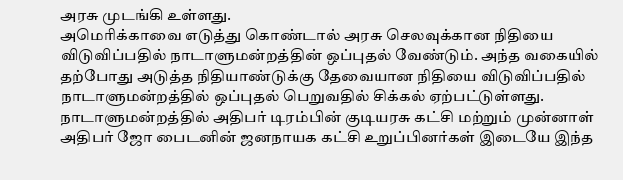அரசு முடங்கி உள்ளது.
அமெரிக்காவை எடுத்து கொண்டால் அரசு செலவுக்கான நிதியை விடுவிப்பதில் நாடாளுமன்றத்தின் ஒப்புதல் வேண்டும். அந்த வகையில் தற்போது அடுத்த நிதியாண்டுக்கு தேவையான நிதியை விடுவிப்பதில் நாடாளுமன்றத்தில் ஒப்புதல் பெறுவதில் சிக்கல் ஏற்பட்டுள்ளது. நாடாளுமன்றத்தில் அதிபர் டிரம்பின் குடியரசு கட்சி மற்றும் முன்னாள் அதிபர் ஜோ பைடனின் ஜனநாயக கட்சி உறுப்பினர்கள் இடையே இந்த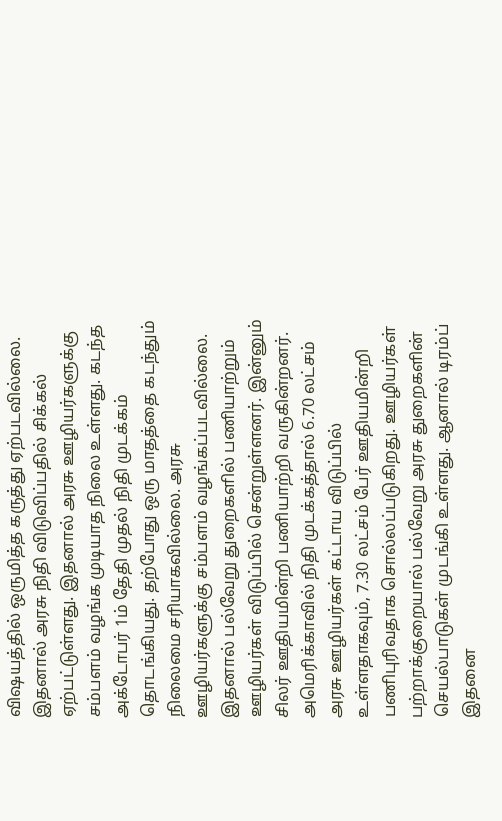விஷயத்தில் ஒருமித்த கருத்து ஏற்படவில்லை.
இதனால் அரசு நிதி விடுவிப்பதில் சிக்கல் ஏற்பட்டுள்ளது. இதனால் அரசு ஊழியர்களுக்கு சம்பளம் வழங்க முடியாத நிலை உள்ளது. கடந்த அக்டோபர் 1ம் தேதி முதல் நிதி முடக்கம் தொடங்கியது. தற்போது ஒரு மாதத்தை கடந்தும் நிலைமை சரியாகவில்லை. அரசு ஊழியர்களுக்கு சம்பளம் வழங்கப்படவில்லை. இதனால் பல்வேறு துறைகளில் பணியாற்றும் ஊழியர்கள் விடுப்பில் சென்றுள்ளனர். இன்னும் சிலர் ஊதியமின்றி பணியாற்றி வருகின்றனர்.
அமெரிக்காவில் நிதி முடக்கத்தால் 6.70 லட்சம் அரசு ஊழியர்கள் கட்டாய விடுப்பில் உள்ளதாகவும், 7.30 லட்சம் பேர் ஊதியமின்றி பணிபுரிவதாக சொல்லப்படுகிறது. ஊழியர்கள் பற்றாக்குறையால் பல்வேறு அரசு துறைகளின் செயல்பாடுகள் முடங்கி உள்ளது. ஆனால் டிரம்ப் இதனை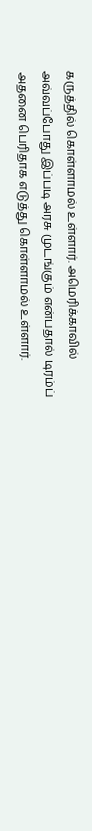கருத்தில் கொள்ளாமல் உள்ளார். அமெரிக்காவில் அவ்வப்போது இப்படி அரசு முடங்கும் என்பதால் டிரம்ப் அதனை பெரிதாக எடுத்து கொள்ளாமல் உள்ளார்.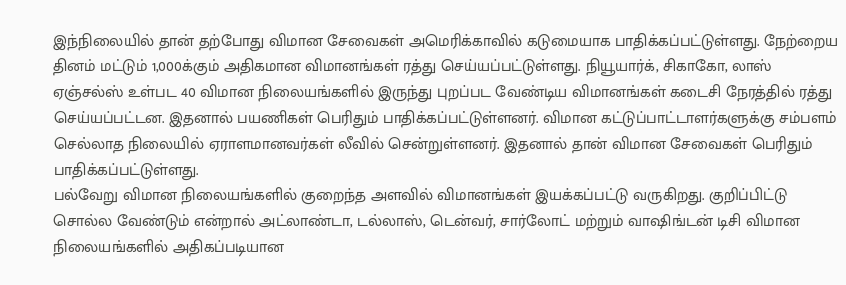இந்நிலையில் தான் தற்போது விமான சேவைகள் அமெரிக்காவில் கடுமையாக பாதிக்கப்பட்டுள்ளது. நேற்றைய தினம் மட்டும் 1,000க்கும் அதிகமான விமானங்கள் ரத்து செய்யப்பட்டுள்ளது. நியூயார்க், சிகாகோ, லாஸ் ஏஞ்சல்ஸ் உள்பட 40 விமான நிலையங்களில் இருந்து புறப்பட வேண்டிய விமானங்கள் கடைசி நேரத்தில் ரத்து செய்யப்பட்டன. இதனால் பயணிகள் பெரிதும் பாதிக்கப்பட்டுள்ளனர். விமான கட்டுப்பாட்டாளர்களுக்கு சம்பளம் செல்லாத நிலையில் ஏராளமானவர்கள் லீவில் சென்றுள்ளனர். இதனால் தான் விமான சேவைகள் பெரிதும் பாதிக்கப்பட்டுள்ளது.
பல்வேறு விமான நிலையங்களில் குறைந்த அளவில் விமானங்கள் இயக்கப்பட்டு வருகிறது. குறிப்பிட்டு சொல்ல வேண்டும் என்றால் அட்லாண்டா, டல்லாஸ், டென்வர், சார்லோட் மற்றும் வாஷிங்டன் டிசி விமான நிலையங்களில் அதிகப்படியான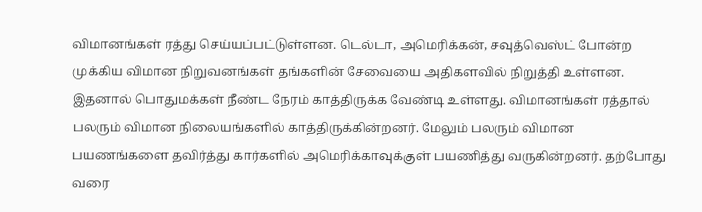விமானங்கள் ரத்து செய்யப்பட்டுள்ளன. டெல்டா, அமெரிக்கன், சவுத்வெஸ்ட் போன்ற முக்கிய விமான நிறுவனங்கள் தங்களின் சேவையை அதிகளவில் நிறுத்தி உள்ளன.
இதனால் பொதுமக்கள் நீண்ட நேரம் காத்திருக்க வேண்டி உள்ளது. விமானங்கள் ரத்தால் பலரும் விமான நிலையங்களில் காத்திருக்கின்றனர். மேலும் பலரும் விமான பயணங்களை தவிர்த்து கார்களில் அமெரிக்காவுக்குள் பயணித்து வருகின்றனர். தற்போது வரை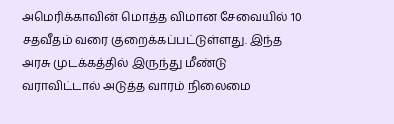அமெரிக்காவின் மொத்த விமான சேவையில் 10 சதவீதம் வரை குறைக்கப்பட்டுள்ளது. இந்த அரசு முடக்கத்தில் இருந்து மீண்டு வராவிட்டால் அடுத்த வாரம் நிலைமை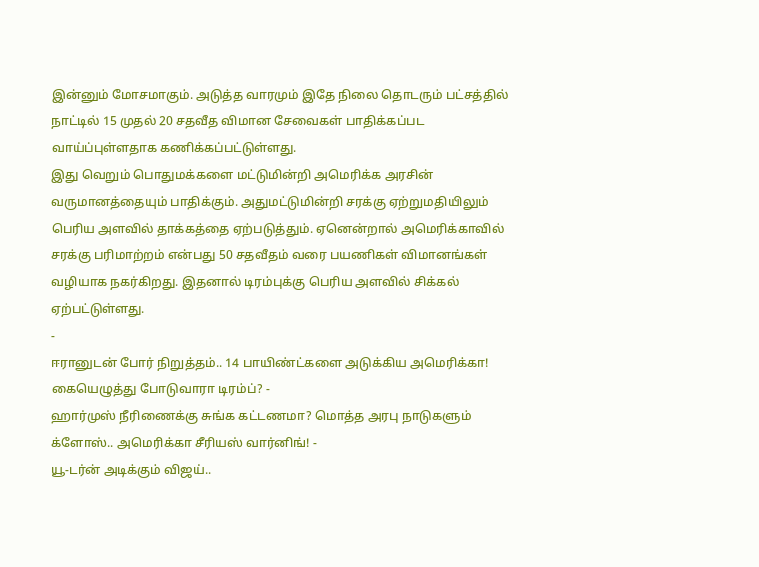இன்னும் மோசமாகும். அடுத்த வாரமும் இதே நிலை தொடரும் பட்சத்தில் நாட்டில் 15 முதல் 20 சதவீத விமான சேவைகள் பாதிக்கப்பட வாய்ப்புள்ளதாக கணிக்கப்பட்டுள்ளது.
இது வெறும் பொதுமக்களை மட்டுமின்றி அமெரிக்க அரசின் வருமானத்தையும் பாதிக்கும். அதுமட்டுமின்றி சரக்கு ஏற்றுமதியிலும் பெரிய அளவில் தாக்கத்தை ஏற்படுத்தும். ஏனென்றால் அமெரிக்காவில் சரக்கு பரிமாற்றம் என்பது 50 சதவீதம் வரை பயணிகள் விமானங்கள் வழியாக நகர்கிறது. இதனால் டிரம்புக்கு பெரிய அளவில் சிக்கல் ஏற்பட்டுள்ளது.
-
ஈரானுடன் போர் நிறுத்தம்.. 14 பாயிண்ட்களை அடுக்கிய அமெரிக்கா! கையெழுத்து போடுவாரா டிரம்ப்? -
ஹார்முஸ் நீரிணைக்கு சுங்க கட்டணமா? மொத்த அரபு நாடுகளும் க்ளோஸ்.. அமெரிக்கா சீரியஸ் வார்னிங்! -
யூ-டர்ன் அடிக்கும் விஜய்..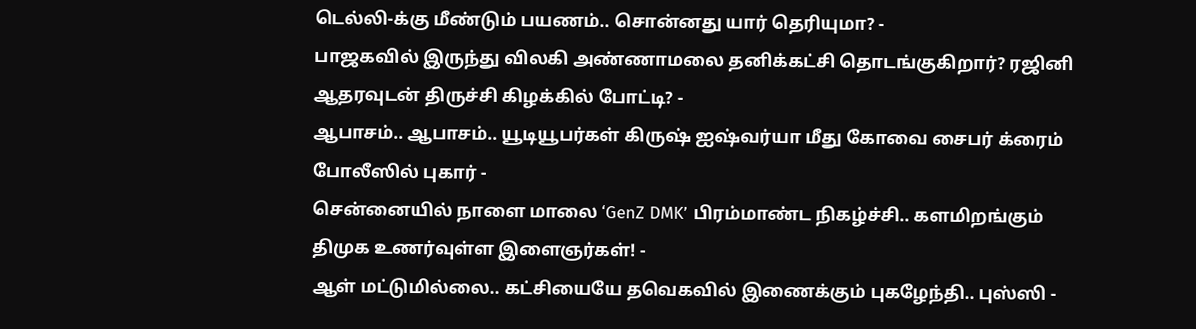டெல்லி-க்கு மீண்டும் பயணம்.. சொன்னது யார் தெரியுமா? -
பாஜகவில் இருந்து விலகி அண்ணாமலை தனிக்கட்சி தொடங்குகிறார்? ரஜினி ஆதரவுடன் திருச்சி கிழக்கில் போட்டி? -
ஆபாசம்.. ஆபாசம்.. யூடியூபர்கள் கிருஷ் ஐஷ்வர்யா மீது கோவை சைபர் க்ரைம் போலீஸில் புகார் -
சென்னையில் நாளை மாலை ‘GenZ DMK’ பிரம்மாண்ட நிகழ்ச்சி.. களமிறங்கும் திமுக உணர்வுள்ள இளைஞர்கள்! -
ஆள் மட்டுமில்லை.. கட்சியையே தவெகவில் இணைக்கும் புகழேந்தி.. புஸ்ஸி -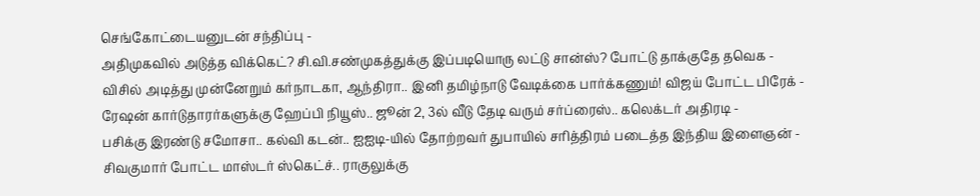செங்கோட்டையனுடன் சந்திப்பு -
அதிமுகவில் அடுத்த விக்கெட்? சி.வி.சண்முகத்துக்கு இப்படியொரு லட்டு சான்ஸ்? போட்டு தாக்குதே தவெக -
விசில் அடித்து முன்னேறும் கர்நாடகா, ஆந்திரா.. இனி தமிழ்நாடு வேடிக்கை பார்க்கணும்! விஜய் போட்ட பிரேக் -
ரேஷன் கார்டுதாரர்களுக்கு ஹேப்பி நியூஸ்.. ஜூன் 2, 3ல் வீடு தேடி வரும் சர்ப்ரைஸ்.. கலெக்டர் அதிரடி -
பசிக்கு இரண்டு சமோசா.. கல்வி கடன்.. ஐஐடி-யில் தோற்றவர் துபாயில் சரித்திரம் படைத்த இந்திய இளைஞன் -
சிவகுமார் போட்ட மாஸ்டர் ஸ்கெட்ச்.. ராகுலுக்கு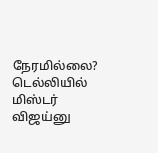நேரமில்லை? டெல்லியில் மிஸ்டர் விஜய்னு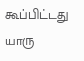கூப்பிட்டது யாரு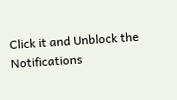Click it and Unblock the Notifications